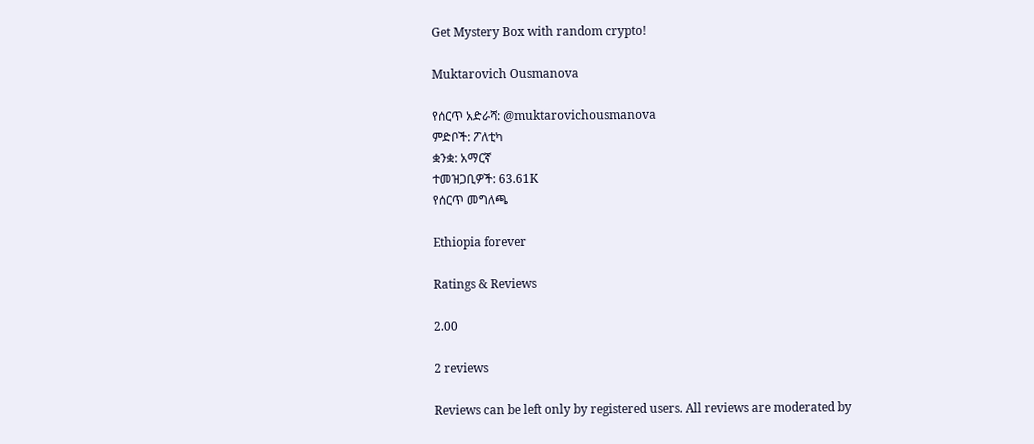Get Mystery Box with random crypto!

Muktarovich Ousmanova

የሰርጥ አድራሻ: @muktarovichousmanova
ምድቦች: ፖለቲካ
ቋንቋ: አማርኛ
ተመዝጋቢዎች: 63.61K
የሰርጥ መግለጫ

Ethiopia forever

Ratings & Reviews

2.00

2 reviews

Reviews can be left only by registered users. All reviews are moderated by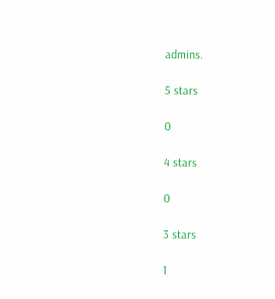admins.

5 stars

0

4 stars

0

3 stars

1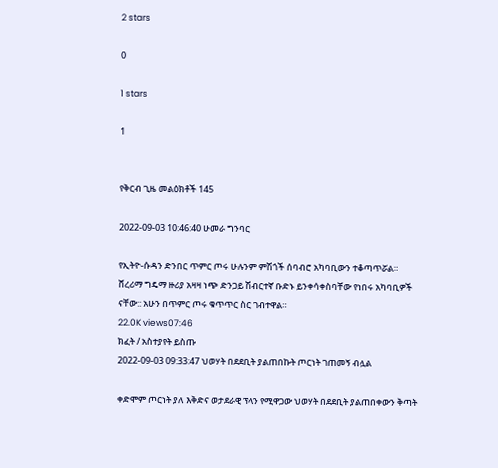2 stars

0

1 stars

1


የቅርብ ጊዜ መልዕክቶች 145

2022-09-03 10:46:40 ሁመራ ግንባር

የኢትዮ-ሱዳን ድንበር ጥምር ጦሩ ሁሉንም ምሽጎች ሰባብሮ አካባቢውን ተቆጣጥሯል። ሸረሪማ ግዴማ ዙሪያ አዛዛ ነጭ ድንጋይ ሽብርተኛ ቡድኑ ይንቀሳቀስባቸው የነበሩ አካባቢዎች ናቸው:: አሁን በጥምር ጦሩ ቁጥጥር ስር ገብተዋል።
22.0K views07:46
ክፈት / አስተያየት ይስጡ
2022-09-03 09:33:47 ህወሃት በደደቢት ያልጠበኩት ጦርነት ገጠመኝ ብሏል

ቀድሞም ጦርነት ያለ እቅድና ወታደራዊ ፕላን የሚዋጋው ህወሃት በደደቢት ያልጠበቀውን ቅጣት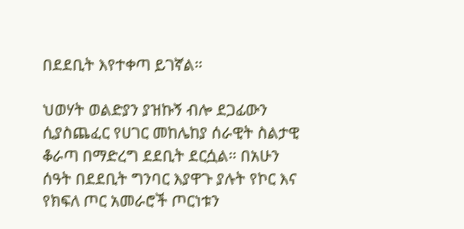በደደቢት እየተቀጣ ይገኛል።

ህወሃት ወልድያን ያዝኩኝ ብሎ ደጋፊውን ሲያስጨፈር የሀገር መከሌከያ ሰራዊት ስልታዊ ቆራጣ በማድረግ ደደቢት ደርሷል። በአሁን ሰዓት በደደቢት ግንባር እያዋጉ ያሉት የኮር እና የክፍለ ጦር አመራሮች ጦርነቱን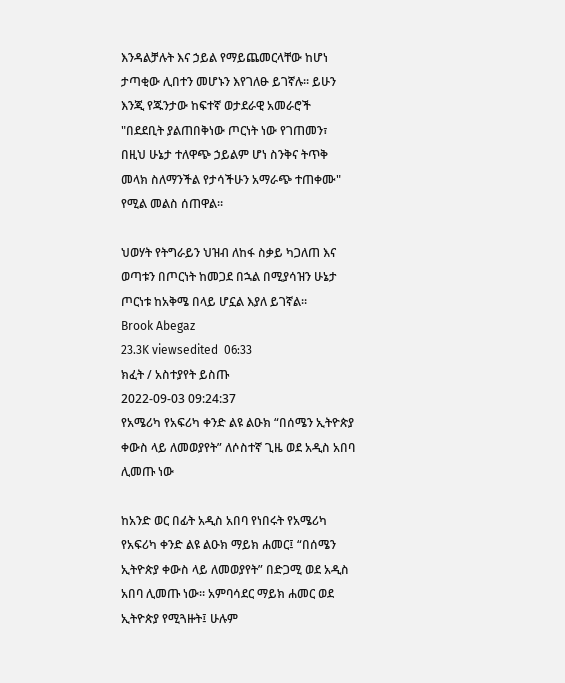እንዳልቻሉት እና ኃይል የማይጨመርላቸው ከሆነ ታጣቂው ሊበተን መሆኑን እየገለፁ ይገኛሉ። ይሁን እንጂ የጁንታው ከፍተኛ ወታደራዊ አመራሮች "በደደቢት ያልጠበቅነው ጦርነት ነው የገጠመን፣ በዚህ ሁኔታ ተለዋጭ ኃይልም ሆነ ስንቅና ትጥቅ መላክ ስለማንችል የታሳችሁን አማራጭ ተጠቀሙ" የሚል መልስ ሰጠዋል።

ህወሃት የትግራይን ህዝብ ለከፋ ስቃይ ካጋለጠ እና ወጣቱን በጦርነት ከመጋደ በኋል በሚያሳዝን ሁኔታ ጦርነቱ ከአቅሜ በላይ ሆኗል እያለ ይገኛል።
Brook Abegaz
23.3K viewsedited  06:33
ክፈት / አስተያየት ይስጡ
2022-09-03 09:24:37
የአሜሪካ የአፍሪካ ቀንድ ልዩ ልዑክ “በሰሜን ኢትዮጵያ ቀውስ ላይ ለመወያየት” ለሶስተኛ ጊዜ ወደ አዲስ አበባ ሊመጡ ነው

ከአንድ ወር በፊት አዲስ አበባ የነበሩት የአሜሪካ የአፍሪካ ቀንድ ልዩ ልዑክ ማይክ ሐመር፤ “በሰሜን ኢትዮጵያ ቀውስ ላይ ለመወያየት” በድጋሚ ወደ አዲስ አበባ ሊመጡ ነው። አምባሳደር ማይክ ሐመር ወደ ኢትዮጵያ የሚጓዙት፤ ሁሉም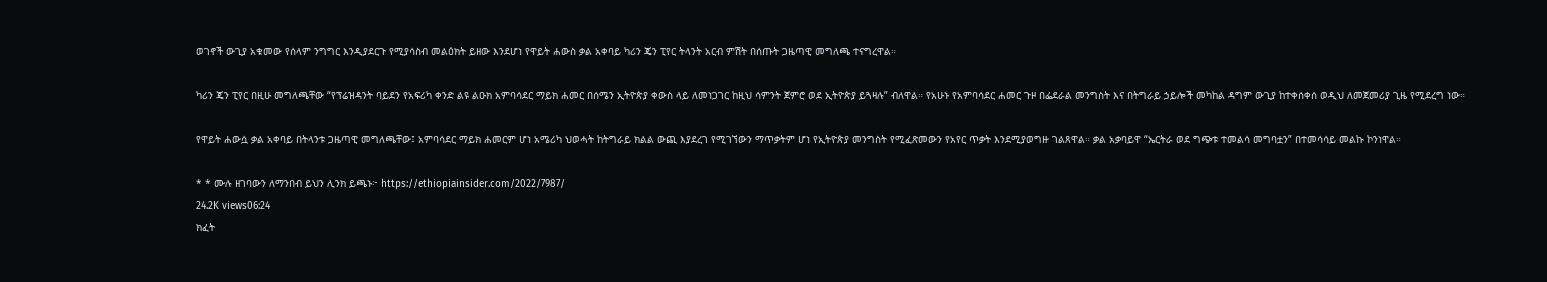ወገኖች ውጊያ አቁመው የሰላም ንግግር እንዲያደርጉ የሚያሳስብ መልዕክት ይዘው እንደሆነ የዋይት ሐውስ ቃል አቀባይ ካሪን ጄን ፒየር ትላንት አርብ ምሽት በሰጡት ጋዜጣዊ መግለጫ ተናግረዋል።

ካሪን ጄን ፒየር በዚሁ መግለጫቸው “የፕሬዝዳንት ባይደን የአፍሪካ ቀንድ ልዩ ልዑክ አምባሳደር ማይክ ሐመር በሰሜን ኢትዮጵያ ቀውስ ላይ ለመነጋገር ከዚህ ሳምንት ጀምሮ ወደ ኢትዮጵያ ይጓዛሉ” ብለዋል። የአሁኑ የአምባሳደር ሐመር ጉዞ በፌደራል መንግስት እና በትግራይ ኃይሎች መካከል ዳግም ውጊያ ከተቀሰቀሰ ወዲህ ለመጀመሪያ ጊዜ የሚደረግ ነው።

የዋይት ሐውሷ ቃል አቀባይ በትላንቱ ጋዜጣዊ መግለጫቸው፤ አምባሳደር ማይክ ሐመርም ሆነ አሜሪካ ህወሓት ከትግራይ ክልል ውጪ እያደረገ የሚገኘውን ማጥቃትም ሆነ የኢትዮጵያ መንግስት የሚፈጽመውን የአየር ጥቃት እንደሚያወግዙ ገልጸዋል። ቃል አቃባይዋ “ኤርትራ ወደ ግጭቱ ተመልሳ መግባቷን” በተመሳሳይ መልኩ ኮንነዋል።

* * ሙሉ ዘገባውን ለማንበብ ይህን ሊንክ ይጫኑ፦ https://ethiopiainsider.com/2022/7987/
24.2K views06:24
ክፈት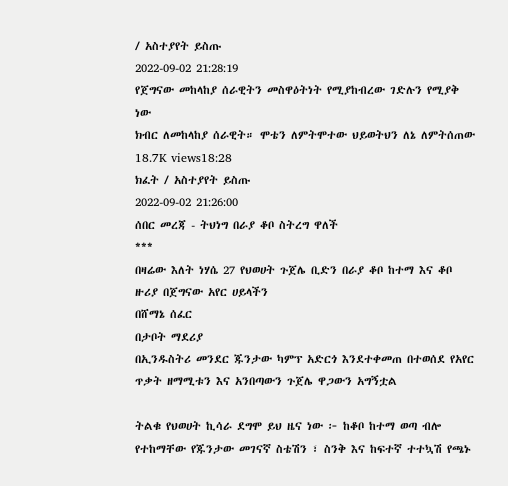/ አስተያየት ይስጡ
2022-09-02 21:28:19
የጀግናው መከላከያ ሰራዊትን መስዋዕትነት የሚያከብረው ገድሉን የሚያቅ ነው
ክብር ለመከላከያ ሰራዊት። ሞቴን ለምትሞተው ህይወትህን ለኔ ለምትሰጠው
18.7K views18:28
ክፈት / አስተያየት ይስጡ
2022-09-02 21:26:00
ሰበር መረጃ - ትህነግ በራያ ቆቦ ስትረግ ዋለች
***
በዛሬው እለት ነሃሴ 27 የህወሀት ጉጀሌ ቢድን በራያ ቆቦ ከተማ እና ቆቦ ዙሪያ በጀግናው አየር ሀይላችን
በሸማኔ ሰፈር
በታቦት ማደሪያ
በኢንዱስትሪ መንደር ጁንታው ካምፕ አድርጎ እንደተቀመጠ በተወሰደ የአየር ጥቃት ዘማሚቱን እና አንበጣውን ጉጀሌ ዋጋውን አግኝቷል

ትልቁ የህወሀት ኪሳራ ደግሞ ይህ ዜና ነው ፦ ከቆቦ ከተማ ወጣ ብሎ የተከማቸው የጁንታው መገናኛ ስቴሽን ፣ ስንቅ እና ከፍተኛ ተተኳሽ የጫኑ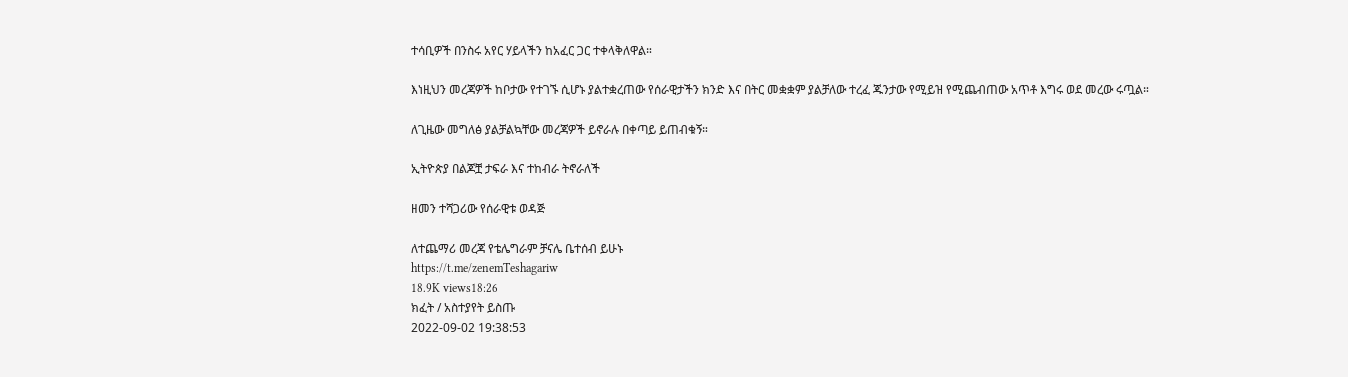ተሳቢዎች በንስሩ አየር ሃይላችን ከአፈር ጋር ተቀላቅለዋል።

እነዚህን መረጃዎች ከቦታው የተገኙ ሲሆኑ ያልተቋረጠው የሰራዊታችን ክንድ እና በትር መቋቋም ያልቻለው ተረፈ ጁንታው የሚይዝ የሚጨብጠው አጥቶ እግሩ ወደ መረው ሩጧል።

ለጊዜው መግለፅ ያልቻልኳቸው መረጃዎች ይኖራሉ በቀጣይ ይጠብቁኝ።

ኢትዮጵያ በልጆቿ ታፍራ እና ተከብራ ትኖራለች

ዘመን ተሻጋሪው የሰራዊቱ ወዳጅ

ለተጨማሪ መረጃ የቴሌግራም ቻናሌ ቤተሰብ ይሁኑ
https://t.me/zenemTeshagariw
18.9K views18:26
ክፈት / አስተያየት ይስጡ
2022-09-02 19:38:53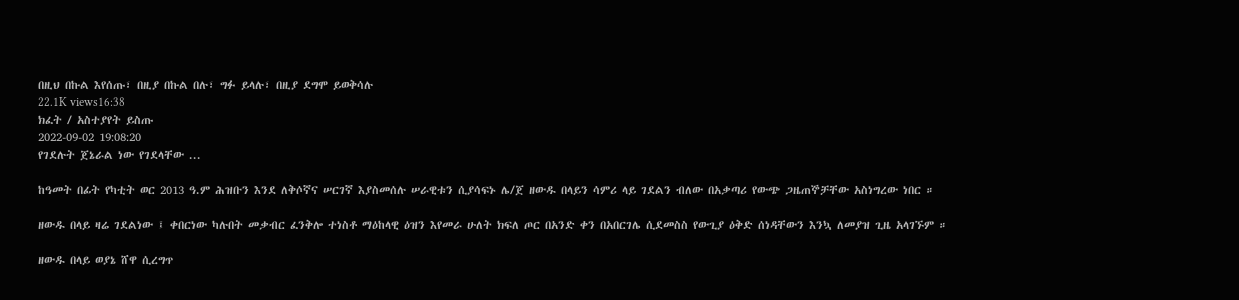በዚህ በኩል እየሰጡ፣ በዚያ በኩል በሉ፣ ግፉ ይላሉ፣ በዚያ ደግሞ ይወቅሳሉ
22.1K views16:38
ክፈት / አስተያየት ይስጡ
2022-09-02 19:08:20
የገደሉት ጀኔራል ነው የገደላቸው ...

ከዓመት በፊት የካቲት ወር 2013 ዓ.ም ሕዝቡን እንደ ለቅሶኛና ሠርገኛ እያስመሰሉ ሠራዊቱን ሲያሳፍኑ ሌ/ጀ ዘውዱ በላይን ሳምሪ ላይ ገደልን ብለው በአቃጣሪ የውጭ ጋዜጠኞቻቸው አስነግረው ነበር ።

ዘውዱ በላይ ዛሬ ገደልነው ፤ ቀበርነው ካሉበት መቃብር ፈንቅሎ ተነስቶ ማዕከላዊ ዕዝን እየመራ ሁለት ክፍለ ጦር በአንድ ቀን በአበርገሌ ሲደመስስ የውጊያ ዕቅድ ሰነዳቸውን እንኳ ለመያዝ ጊዜ አላገኙም ።

ዘውዱ በላይ ወያኔ ሸዋ ሲረግጥ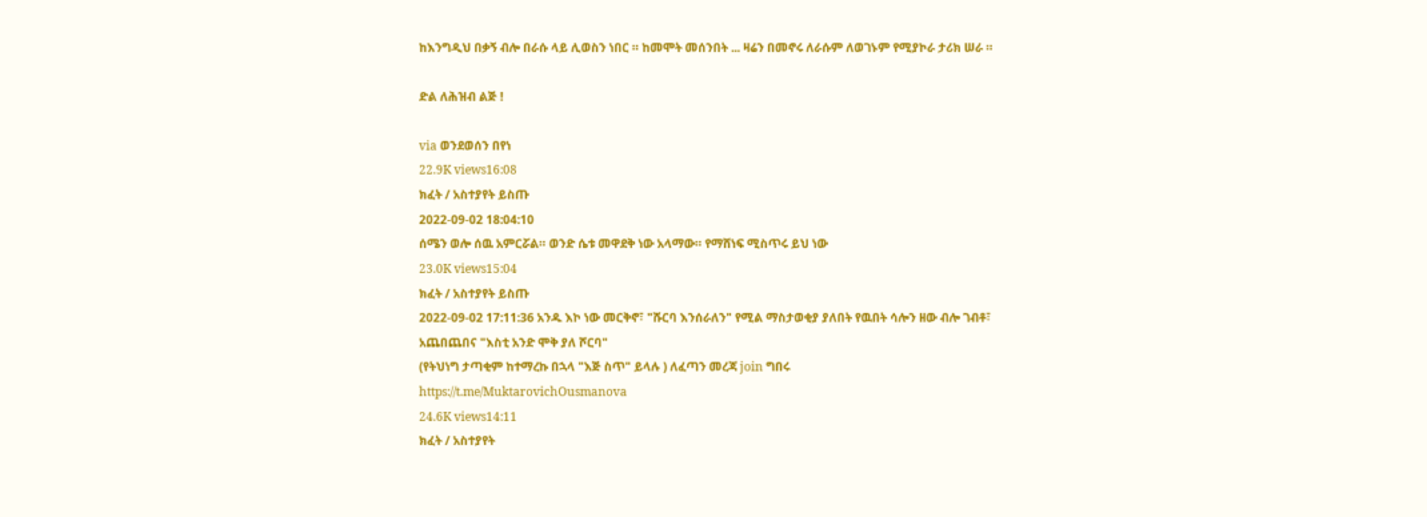ከእንግዲህ በቃኝ ብሎ በራሱ ላይ ሊወስን ነበር ። ከመሞት መሰንበት ... ዛሬን በመኖሩ ለራሱም ለወገኑም የሚያኮራ ታሪክ ሠራ ።

ድል ለሕዝብ ልጅ !

via ወንደወሰን በየነ
22.9K views16:08
ክፈት / አስተያየት ይስጡ
2022-09-02 18:04:10
ሰሜን ወሎ ሰዉ አምርሯል። ወንድ ሴቱ መዋደቅ ነው አላማው። የማሸነፍ ሚስጥሩ ይህ ነው
23.0K views15:04
ክፈት / አስተያየት ይስጡ
2022-09-02 17:11:36 አንዱ እኮ ነው መርቅኖ፣ "ሹርባ እንሰራለን" የሚል ማስታወቂያ ያለበት የዉበት ሳሎን ዘው ብሎ ገብቶ፣ አጨበጨበና "እስቲ አንድ ሞቅ ያለ ሾርባ"
(የትህነግ ታጣቂም ከተማረኩ በኋላ "እጅ ስጥ" ይላሉ ) ለፈጣን መረጃ join ግበሩ
https://t.me/MuktarovichOusmanova
24.6K views14:11
ክፈት / አስተያየት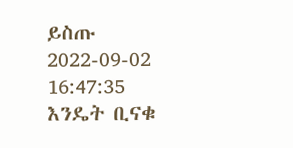ይስጡ
2022-09-02 16:47:35
እንዴት ቢናቁ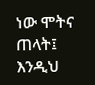ነው ሞትና ጠላት፤
እንዲህ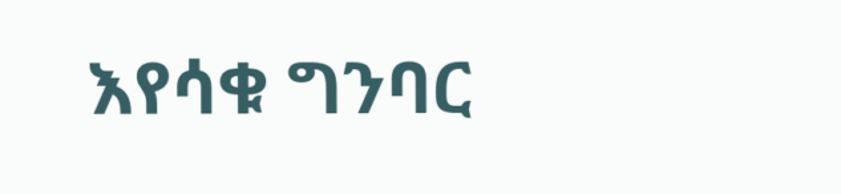እየሳቁ ግንባር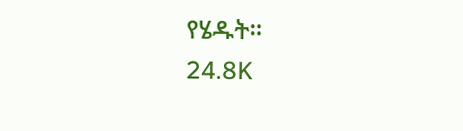የሄዱት።
24.8K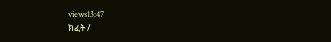views13:47
ክፈት /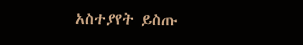አስተያየት ይስጡ